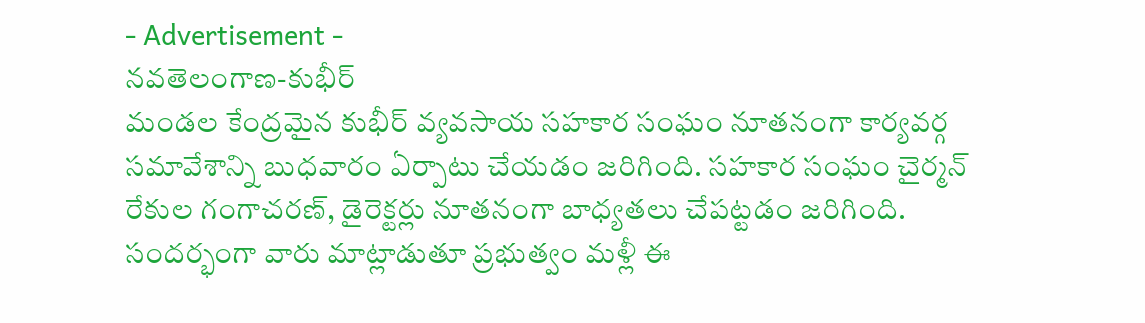- Advertisement -
నవతెలంగాణ-కుభీర్
మండల కేంద్రమైన కుభీర్ వ్యవసాయ సహకార సంఘం నూతనంగా కార్యవర్గ సమావేశాన్ని బుధవారం ఏర్పాటు చేయడం జరిగింది. సహకార సంఘం చైర్మన్ రేకుల గంగాచరణ్, డైరెక్టర్లు నూతనంగా బాధ్యతలు చేపట్టడం జరిగింది. సందర్భంగా వారు మాట్లాడుతూ ప్రభుత్వం మళ్లీ ఈ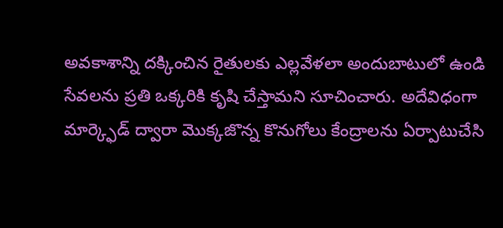అవకాశాన్ని దక్కించిన రైతులకు ఎల్లవేళలా అందుబాటులో ఉండి సేవలను ప్రతి ఒక్కరికి కృషి చేస్తామని సూచించారు. అదేవిధంగా మార్క్ఫెడ్ ద్వారా మొక్కజొన్న కొనుగోలు కేంద్రాలను ఏర్పాటుచేసి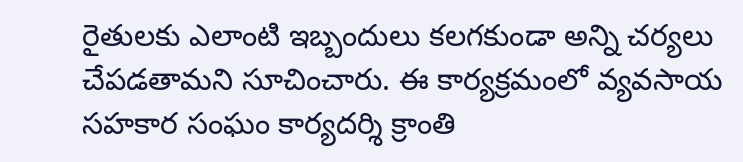రైతులకు ఎలాంటి ఇబ్బందులు కలగకుండా అన్ని చర్యలు చేపడతామని సూచించారు. ఈ కార్యక్రమంలో వ్యవసాయ సహకార సంఘం కార్యదర్శి క్రాంతి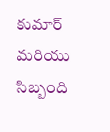కుమార్ మరియు సిబ్బంది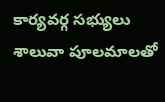కార్యవర్గ సభ్యులు శాలువా పూలమాలతో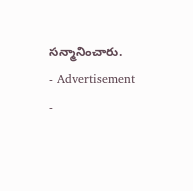సన్మానించారు.
- Advertisement -